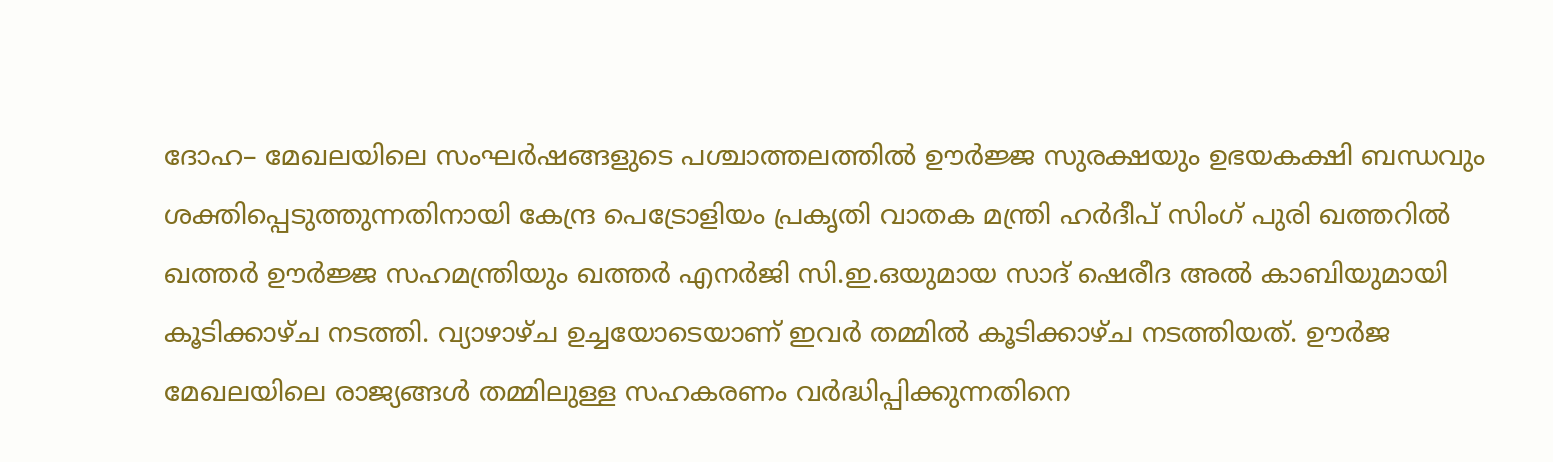ദോഹ– മേഖലയിലെ സംഘർഷങ്ങളുടെ പശ്ചാത്തലത്തിൽ ഊർജ്ജ സുരക്ഷയും ഉഭയകക്ഷി ബന്ധവും ശക്തിപ്പെടുത്തുന്നതിനായി കേന്ദ്ര പെട്രോളിയം പ്രകൃതി വാതക മന്ത്രി ഹർദീപ് സിംഗ് പുരി ഖത്തറിൽ ഖത്തർ ഊർജ്ജ സഹമന്ത്രിയും ഖത്തർ എനർജി സി.ഇ.ഒയുമായ സാദ് ഷെരീദ അൽ കാബിയുമായി കൂടിക്കാഴ്ച നടത്തി. വ്യാഴാഴ്ച ഉച്ചയോടെയാണ് ഇവർ തമ്മിൽ കൂടിക്കാഴ്ച നടത്തിയത്. ഊർജ മേഖലയിലെ രാജ്യങ്ങൾ തമ്മിലുള്ള സഹകരണം വർദ്ധിപ്പിക്കുന്നതിനെ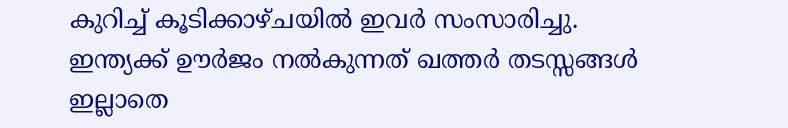കുറിച്ച് കൂടിക്കാഴ്ചയിൽ ഇവർ സംസാരിച്ചു. ഇന്ത്യക്ക് ഊർജം നൽകുന്നത് ഖത്തർ തടസ്സങ്ങൾ ഇല്ലാതെ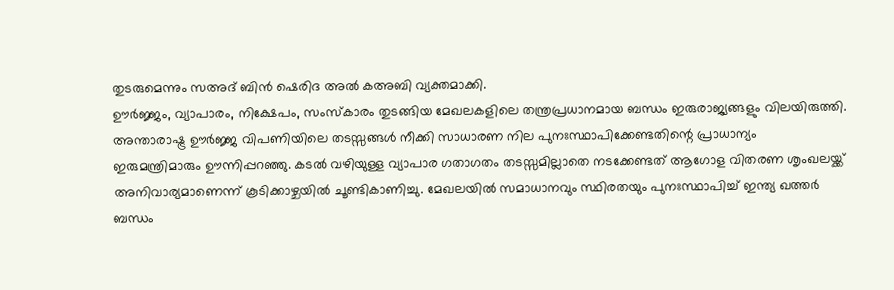തുടരുമെന്നും സഅദ് ബിൻ ഷെരിദ അൽ കഅബി വ്യക്തമാക്കി.
ഊർജ്ജം, വ്യാപാരം, നിക്ഷേപം, സംസ്കാരം തുടങ്ങിയ മേഖലകളിലെ തന്ത്രപ്രധാനമായ ബന്ധം ഇരുരാജ്യങ്ങളും വിലയിരുത്തി. അന്താരാഷ്ട്ര ഊർജ്ജ വിപണിയിലെ തടസ്സങ്ങൾ നീക്കി സാധാരണ നില പുനഃസ്ഥാപിക്കേണ്ടതിന്റെ പ്രാധാന്യം ഇരുമന്ത്രിമാരും ഊന്നിപ്പറഞ്ഞു. കടൽ വഴിയുള്ള വ്യാപാര ഗതാഗതം തടസ്സമില്ലാതെ നടക്കേണ്ടത് ആഗോള വിതരണ ശൃംഖലയ്ക്ക് അനിവാര്യമാണെന്ന് കൂടിക്കാഴ്ചയിൽ ചൂണ്ടികാണിച്ചു. മേഖലയിൽ സമാധാനവും സ്ഥിരതയും പുനഃസ്ഥാപിച്ച് ഇന്ത്യ ഖത്തർ ബന്ധം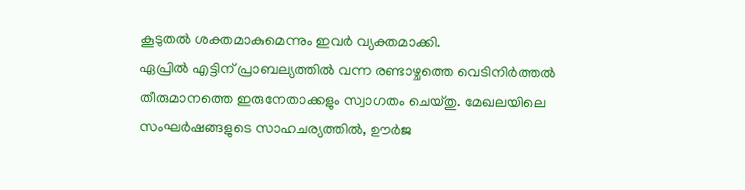കൂടുതൽ ശക്തമാകുമെന്നും ഇവർ വ്യക്തമാക്കി.
ഏപ്രിൽ എട്ടിന് പ്രാബല്യത്തിൽ വന്ന രണ്ടാഴ്ചത്തെ വെടിനിർത്തൽ തീരുമാനത്തെ ഇരുനേതാക്കളും സ്വാഗതം ചെയ്തു. മേഖലയിലെ സംഘർഷങ്ങളുടെ സാഹചര്യത്തിൽ, ഊർജ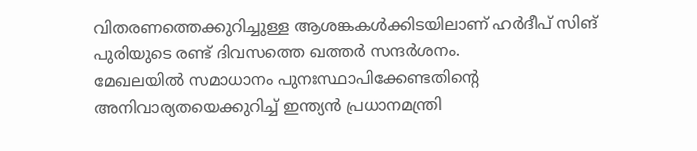വിതരണത്തെക്കുറിച്ചുള്ള ആശങ്കകൾക്കിടയിലാണ് ഹർദീപ് സിങ് പുരിയുടെ രണ്ട് ദിവസത്തെ ഖത്തർ സന്ദർശനം.
മേഖലയിൽ സമാധാനം പുനഃസ്ഥാപിക്കേണ്ടതിന്റെ അനിവാര്യതയെക്കുറിച്ച് ഇന്ത്യൻ പ്രധാനമന്ത്രി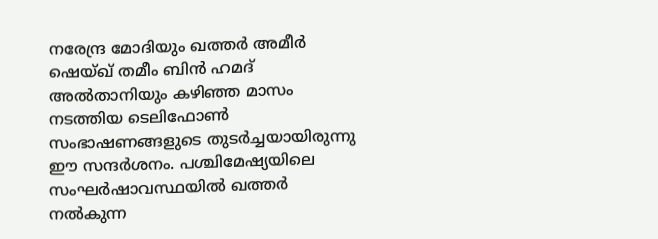നരേന്ദ്ര മോദിയും ഖത്തർ അമീർ ഷെയ്ഖ് തമീം ബിൻ ഹമദ് അൽതാനിയും കഴിഞ്ഞ മാസം നടത്തിയ ടെലിഫോൺ സംഭാഷണങ്ങളുടെ തുടർച്ചയായിരുന്നു ഈ സന്ദർശനം. പശ്ചിമേഷ്യയിലെ സംഘർഷാവസ്ഥയിൽ ഖത്തർ നൽകുന്ന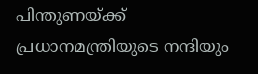പിന്തുണയ്ക്ക് പ്രധാനമന്ത്രിയുടെ നന്ദിയും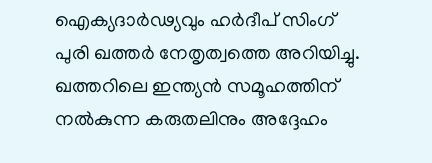ഐക്യദാർഢ്യവും ഹർദീപ് സിംഗ് പുരി ഖത്തർ നേതൃത്വത്തെ അറിയിച്ചു. ഖത്തറിലെ ഇന്ത്യൻ സമൂഹത്തിന് നൽകുന്ന കരുതലിനും അദ്ദേഹം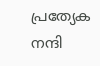പ്രത്യേക നന്ദി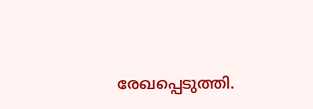രേഖപ്പെടുത്തി.